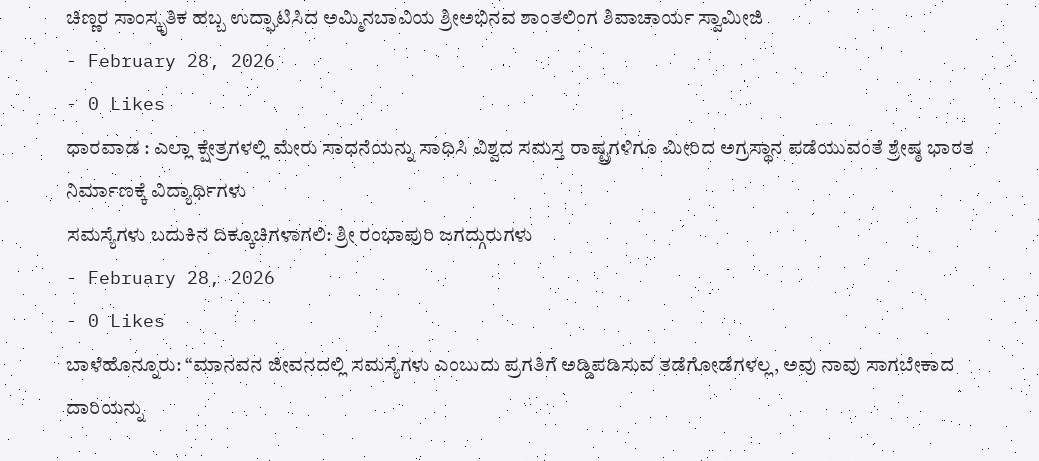ಚಿಣ್ಣರ ಸಾಂಸ್ಕೃತಿಕ ಹಬ್ಬ ಉದ್ಘಾಟಿಸಿದ ಅಮ್ಮಿನಬಾವಿಯ ಶ್ರೀಅಭಿನವ ಶಾಂತಲಿಂಗ ಶಿವಾಚಾರ್ಯ ಸ್ವಾಮೀಜಿ
- February 28, 2026
- 0 Likes
ಧಾರವಾಡ : ಎಲ್ಲಾ ಕ್ಷೇತ್ರಗಳಲ್ಲಿ ಮೇರು ಸಾಧನೆಯನ್ನು ಸಾಧಿಸಿ ವಿಶ್ವದ ಸಮಸ್ತ ರಾಷ್ಟ್ರಗಳಿಗೂ ಮೀರಿದ ಅಗ್ರಸ್ಥಾನ ಪಡೆಯುವಂತೆ ಶ್ರೇಷ್ಠ ಭಾರತ ನಿರ್ಮಾಣಕ್ಕೆ ವಿದ್ಯಾರ್ಥಿಗಳು
ಸಮಸ್ಯೆಗಳು ಬದುಕಿನ ದಿಕ್ಕೂಚಿಗಳಾಗಲಿ: ಶ್ರೀ ರಂಭಾಪುರಿ ಜಗದ್ಗುರುಗಳು
- February 28, 2026
- 0 Likes
ಬಾಳೆಹೊನ್ನೂರು: “ಮಾನವನ ಜೀವನದಲ್ಲಿ ಸಮಸ್ಯೆಗಳು ಎಂಬುದು ಪ್ರಗತಿಗೆ ಅಡ್ಡಿಪಡಿಸುವ ತಡೆಗೋಡೆಗಳಲ್ಲ, ಅವು ನಾವು ಸಾಗಬೇಕಾದ ದಾರಿಯನ್ನು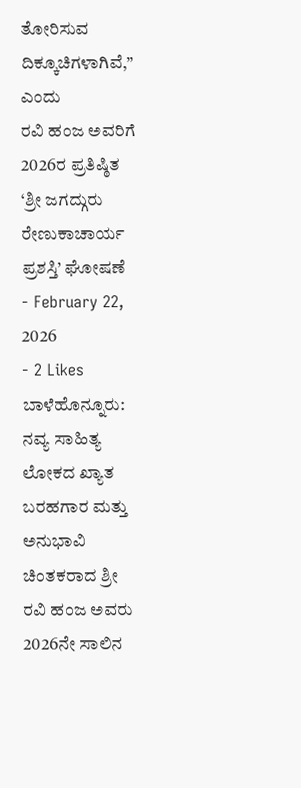ತೋರಿಸುವ ದಿಕ್ಕೂಚಿಗಳಾಗಿವೆ,” ಎಂದು
ರವಿ ಹಂಜ ಅವರಿಗೆ 2026ರ ಪ್ರತಿಷ್ಠಿತ ‘ಶ್ರೀ ಜಗದ್ಗುರು ರೇಣುಕಾಚಾರ್ಯ ಪ್ರಶಸ್ತಿ’ ಘೋಷಣೆ
- February 22, 2026
- 2 Likes
ಬಾಳೆಹೊನ್ನೂರು: ನವ್ಯ ಸಾಹಿತ್ಯ ಲೋಕದ ಖ್ಯಾತ ಬರಹಗಾರ ಮತ್ತು ಅನುಭಾವಿ ಚಿಂತಕರಾದ ಶ್ರೀ ರವಿ ಹಂಜ ಅವರು 2026ನೇ ಸಾಲಿನ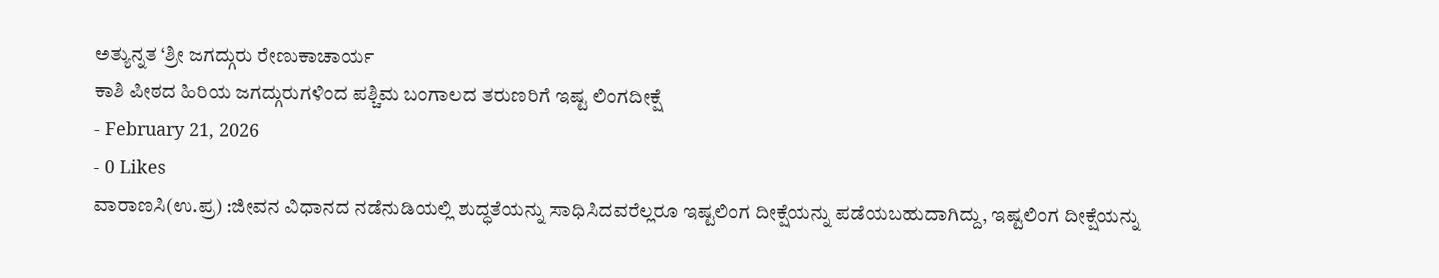ಅತ್ಯುನ್ನತ ‘ಶ್ರೀ ಜಗದ್ಗುರು ರೇಣುಕಾಚಾರ್ಯ
ಕಾಶಿ ಪೀಠದ ಹಿರಿಯ ಜಗದ್ಗುರುಗಳಿಂದ ಪಶ್ಚಿಮ ಬಂಗಾಲದ ತರುಣರಿಗೆ ಇಷ್ಟ ಲಿಂಗದೀಕ್ಷೆ
- February 21, 2026
- 0 Likes
ವಾರಾಣಸಿ(ಉ.ಪ್ರ) :ಜೀವನ ವಿಧಾನದ ನಡೆನುಡಿಯಲ್ಲಿ ಶುದ್ಧತೆಯನ್ನು ಸಾಧಿಸಿದವರೆಲ್ಲರೂ ಇಷ್ಟಲಿಂಗ ದೀಕ್ಷೆಯನ್ನು ಪಡೆಯಬಹುದಾಗಿದ್ದು, ಇಷ್ಟಲಿಂಗ ದೀಕ್ಷೆಯನ್ನು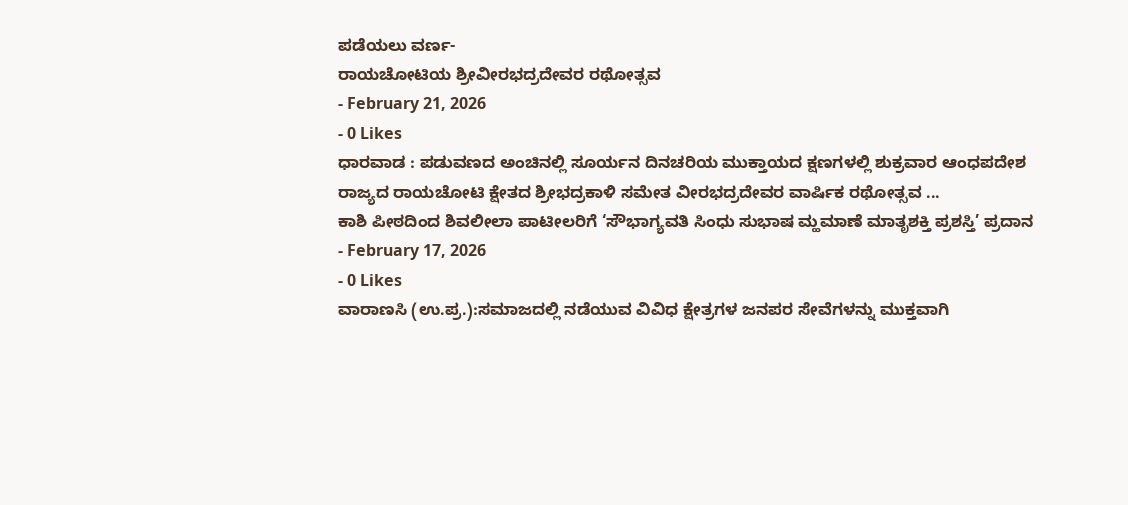ಪಡೆಯಲು ವರ್ಣ-
ರಾಯಚೋಟಿಯ ಶ್ರೀವೀರಭದ್ರದೇವರ ರಥೋತ್ಸವ
- February 21, 2026
- 0 Likes
ಧಾರವಾಡ : ಪಡುವಣದ ಅಂಚಿನಲ್ಲಿ ಸೂರ್ಯನ ದಿನಚರಿಯ ಮುಕ್ತಾಯದ ಕ್ಷಣಗಳಲ್ಲಿ ಶುಕ್ರವಾರ ಆಂಧಪದೇಶ ರಾಜ್ಯದ ರಾಯಚೋಟಿ ಕ್ಷೇತದ ಶ್ರೀಭದ್ರಕಾಳಿ ಸಮೇತ ವೀರಭದ್ರದೇವರ ವಾರ್ಷಿಕ ರಥೋತ್ಸವ ...
ಕಾಶಿ ಪೀಠದಿಂದ ಶಿವಲೀಲಾ ಪಾಟೀಲರಿಗೆ ‘ಸೌಭಾಗ್ಯವತಿ ಸಿಂಧು ಸುಭಾಷ ಮ್ಹಮಾಣೆ ಮಾತೃಶಕ್ತಿ ಪ್ರಶಸ್ತಿ’ ಪ್ರದಾನ
- February 17, 2026
- 0 Likes
ವಾರಾಣಸಿ (ಉ.ಪ್ರ.):ಸಮಾಜದಲ್ಲಿ ನಡೆಯುವ ವಿವಿಧ ಕ್ಷೇತ್ರಗಳ ಜನಪರ ಸೇವೆಗಳನ್ನು ಮುಕ್ತವಾಗಿ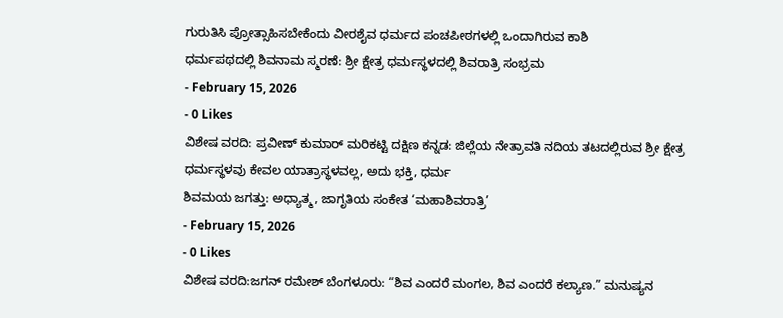ಗುರುತಿಸಿ ಪ್ರೋತ್ಸಾಹಿಸಬೇಕೆಂದು ವೀರಶೈವ ಧರ್ಮದ ಪಂಚಪೀಠಗಳಲ್ಲಿ ಒಂದಾಗಿರುವ ಕಾಶಿ
ಧರ್ಮಪಥದಲ್ಲಿ ಶಿವನಾಮ ಸ್ಮರಣೆ: ಶ್ರೀ ಕ್ಷೇತ್ರ ಧರ್ಮಸ್ಥಳದಲ್ಲಿ ಶಿವರಾತ್ರಿ ಸಂಭ್ರಮ
- February 15, 2026
- 0 Likes
ವಿಶೇಷ ವರದಿ: ಪ್ರವೀಣ್ ಕುಮಾರ್ ಮರಿಕಟ್ಟಿ ದಕ್ಷಿಣ ಕನ್ನಡ: ಜಿಲ್ಲೆಯ ನೇತ್ರಾವತಿ ನದಿಯ ತಟದಲ್ಲಿರುವ ಶ್ರೀ ಕ್ಷೇತ್ರ ಧರ್ಮಸ್ಥಳವು ಕೇವಲ ಯಾತ್ರಾಸ್ಥಳವಲ್ಲ, ಅದು ಭಕ್ತಿ, ಧರ್ಮ
ಶಿವಮಯ ಜಗತ್ತು: ಅಧ್ಯಾತ್ಮ, ಜಾಗೃತಿಯ ಸಂಕೇತ ‘ಮಹಾಶಿವರಾತ್ರಿ’
- February 15, 2026
- 0 Likes
ವಿಶೇಷ ವರದಿ:ಜಗನ್ ರಮೇಶ್ ಬೆಂಗಳೂರು: “ಶಿವ ಎಂದರೆ ಮಂಗಲ, ಶಿವ ಎಂದರೆ ಕಲ್ಯಾಣ.” ಮನುಷ್ಯನ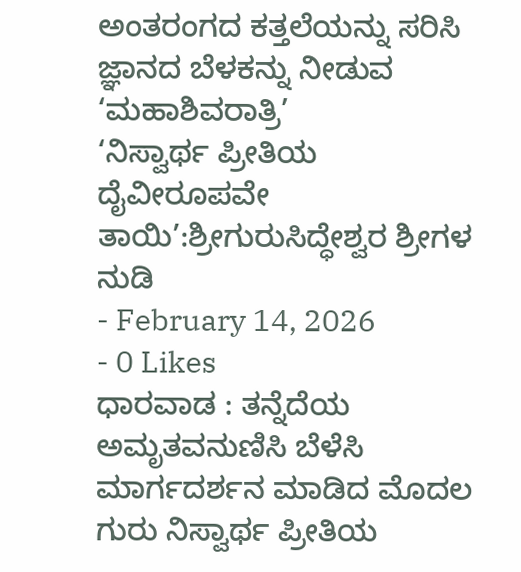ಅಂತರಂಗದ ಕತ್ತಲೆಯನ್ನು ಸರಿಸಿ ಜ್ಞಾನದ ಬೆಳಕನ್ನು ನೀಡುವ ‘ಮಹಾಶಿವರಾತ್ರಿ’
‘ನಿಸ್ವಾರ್ಥ ಪ್ರೀತಿಯ ದೈವೀರೂಪವೇ ತಾಯಿ’:ಶ್ರೀಗುರುಸಿದ್ಧೇಶ್ವರ ಶ್ರೀಗಳ ನುಡಿ
- February 14, 2026
- 0 Likes
ಧಾರವಾಡ : ತನ್ನೆದೆಯ ಅಮೃತವನುಣಿಸಿ ಬೆಳೆಸಿ ಮಾರ್ಗದರ್ಶನ ಮಾಡಿದ ಮೊದಲ ಗುರು ನಿಸ್ವಾರ್ಥ ಪ್ರೀತಿಯ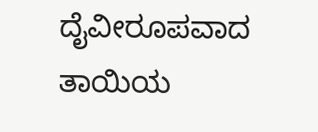ದೈವೀರೂಪವಾದ ತಾಯಿಯ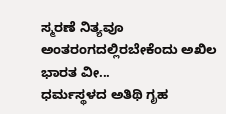ಸ್ಮರಣೆ ನಿತ್ಯವೂ ಅಂತರಂಗದಲ್ಲಿರಬೇಕೆಂದು ಅಖಿಲ ಭಾರತ ವೀ...
ಧರ್ಮಸ್ಥಳದ ಅತಿಥಿ ಗೃಹ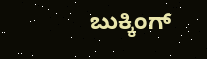ಬುಕ್ಕಿಂಗ್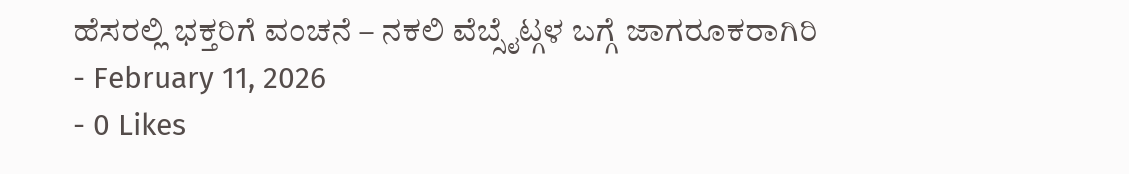ಹೆಸರಲ್ಲಿ ಭಕ್ತರಿಗೆ ವಂಚನೆ – ನಕಲಿ ವೆಬ್ಸೈಟ್ಗಳ ಬಗ್ಗೆ ಜಾಗರೂಕರಾಗಿರಿ
- February 11, 2026
- 0 Likes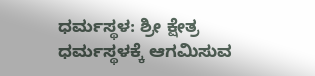ಧರ್ಮಸ್ಥಳ: ಶ್ರೀ ಕ್ಷೇತ್ರ ಧರ್ಮಸ್ಥಳಕ್ಕೆ ಆಗಮಿಸುವ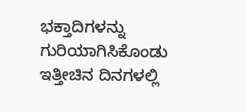ಭಕ್ತಾದಿಗಳನ್ನು ಗುರಿಯಾಗಿಸಿಕೊಂಡು ಇತ್ತೀಚಿನ ದಿನಗಳಲ್ಲಿ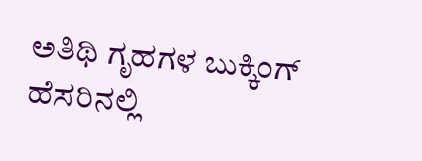ಅತಿಥಿ ಗೃಹಗಳ ಬುಕ್ಕಿಂಗ್ ಹೆಸರಿನಲ್ಲಿ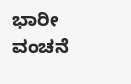ಭಾರೀ ವಂಚನೆ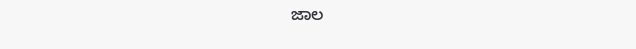ಜಾಲ